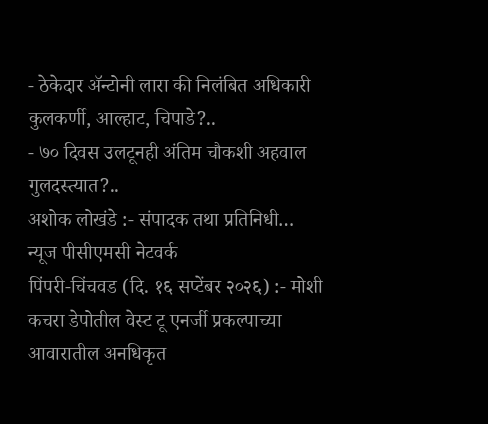- ठेकेदार ॲन्टोनी लारा की निलंबित अधिकारी कुलकर्णी, आल्हाट, चिपाडे?..
- ७० दिवस उलटूनही अंतिम चौकशी अहवाल गुलदस्त्यात?..
अशोक लोखंडे :- संपादक तथा प्रतिनिधी…
न्यूज पीसीएमसी नेटवर्क
पिंपरी-चिंचवड (दि. १६ सप्टेंबर २०२६) :- मोशी कचरा डेपोतील वेस्ट टू एनर्जी प्रकल्पाच्या आवारातील अनधिकृत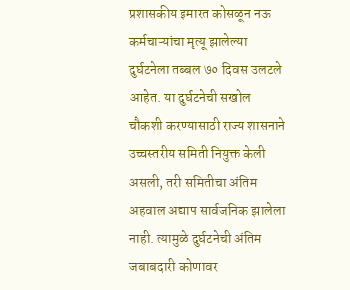प्रशासकीय इमारत कोसळून नऊ कर्मचाऱ्यांचा मृत्यू झालेल्या दुर्घटनेला तब्बल ७० दिवस उलटले आहेत. या दुर्घटनेची सखोल चौकशी करण्यासाठी राज्य शासनाने उच्चस्तरीय समिती नियुक्त केली असली, तरी समितीचा अंतिम अहवाल अद्याप सार्वजनिक झालेला नाही. त्यामुळे दुर्घटनेची अंतिम जबाबदारी कोणावर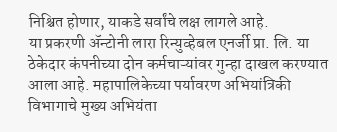निश्चित होणार, याकडे सर्वांचे लक्ष लागले आहे.
या प्रकरणी ॲन्टोनी लारा रिन्युव्हेबल एनर्जी प्रा. लि. या ठेकेदार कंपनीच्या दोन कर्मचाऱ्यांवर गुन्हा दाखल करण्यात आला आहे. महापालिकेच्या पर्यावरण अभियांत्रिकी विभागाचे मुख्य अभियंता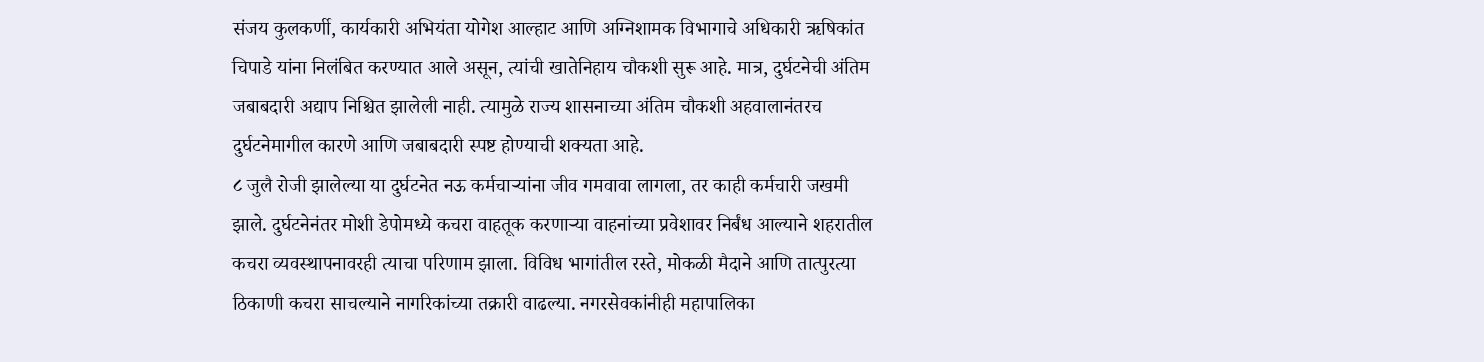संजय कुलकर्णी, कार्यकारी अभियंता योगेश आल्हाट आणि अग्निशामक विभागाचे अधिकारी ऋषिकांत चिपाडे यांना निलंबित करण्यात आले असून, त्यांची खातेनिहाय चौकशी सुरू आहे. मात्र, दुर्घटनेची अंतिम जबाबदारी अद्याप निश्चित झालेली नाही. त्यामुळे राज्य शासनाच्या अंतिम चौकशी अहवालानंतरच दुर्घटनेमागील कारणे आणि जबाबदारी स्पष्ट होण्याची शक्यता आहे.
८ जुलै रोजी झालेल्या या दुर्घटनेत नऊ कर्मचाऱ्यांना जीव गमवावा लागला, तर काही कर्मचारी जखमी झाले. दुर्घटनेनंतर मोशी डेपोमध्ये कचरा वाहतूक करणाऱ्या वाहनांच्या प्रवेशावर निर्बंध आल्याने शहरातील कचरा व्यवस्थापनावरही त्याचा परिणाम झाला. विविध भागांतील रस्ते, मोकळी मैदाने आणि तात्पुरत्या ठिकाणी कचरा साचल्याने नागरिकांच्या तक्रारी वाढल्या. नगरसेवकांनीही महापालिका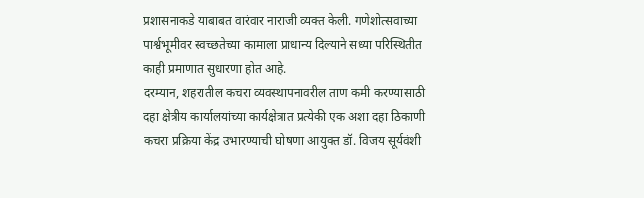प्रशासनाकडे याबाबत वारंवार नाराजी व्यक्त केली. गणेशोत्सवाच्या पार्श्वभूमीवर स्वच्छतेच्या कामाला प्राधान्य दिल्याने सध्या परिस्थितीत काही प्रमाणात सुधारणा होत आहे.
दरम्यान, शहरातील कचरा व्यवस्थापनावरील ताण कमी करण्यासाठी दहा क्षेत्रीय कार्यालयांच्या कार्यक्षेत्रात प्रत्येकी एक अशा दहा ठिकाणी कचरा प्रक्रिया केंद्र उभारण्याची घोषणा आयुक्त डॉ. विजय सूर्यवंशी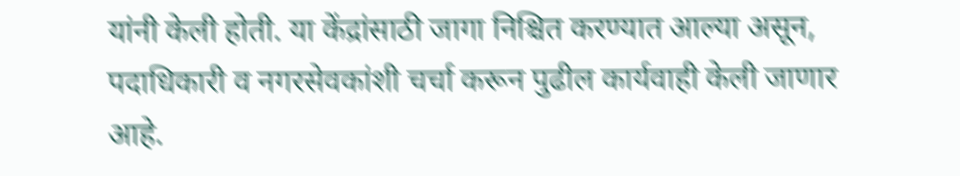यांनी केली होती. या केंद्रांसाठी जागा निश्चित करण्यात आल्या असून, पदाधिकारी व नगरसेवकांशी चर्चा करून पुढील कार्यवाही केली जाणार आहे.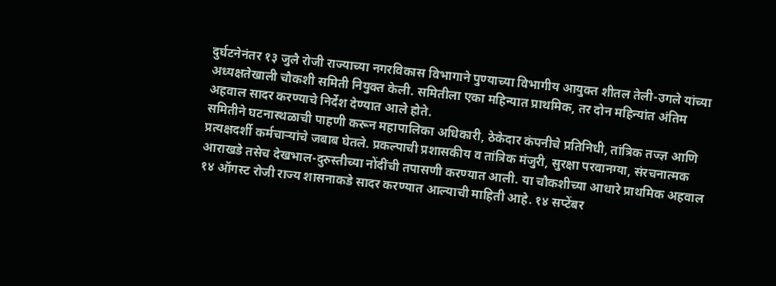दुर्घटनेनंतर १३ जुलै रोजी राज्याच्या नगरविकास विभागाने पुण्याच्या विभागीय आयुक्त शीतल तेली-उगले यांच्या अध्यक्षतेखाली चौकशी समिती नियुक्त केली. समितीला एका महिन्यात प्राथमिक, तर दोन महिन्यांत अंतिम अहवाल सादर करण्याचे निर्देश देण्यात आले होते.
समितीने घटनास्थळाची पाहणी करून महापालिका अधिकारी, ठेकेदार कंपनीचे प्रतिनिधी, तांत्रिक तज्ज्ञ आणि प्रत्यक्षदर्शी कर्मचाऱ्यांचे जबाब घेतले. प्रकल्पाची प्रशासकीय व तांत्रिक मंजुरी, सुरक्षा परवानग्या, संरचनात्मक आराखडे तसेच देखभाल-दुरुस्तीच्या नोंदींची तपासणी करण्यात आली. या चौकशीच्या आधारे प्राथमिक अहवाल १४ ऑगस्ट रोजी राज्य शासनाकडे सादर करण्यात आल्याची माहिती आहे. १४ सप्टेंबर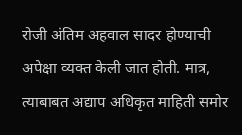रोजी अंतिम अहवाल सादर होण्याची अपेक्षा व्यक्त केली जात होती. मात्र, त्याबाबत अद्याप अधिकृत माहिती समोर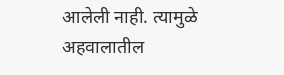आलेली नाही. त्यामुळे अहवालातील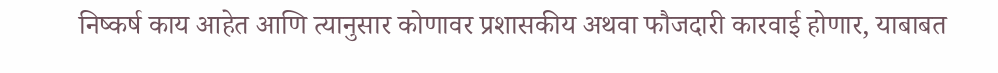निष्कर्ष काय आहेत आणि त्यानुसार कोणावर प्रशासकीय अथवा फौजदारी कारवाई होणार, याबाबत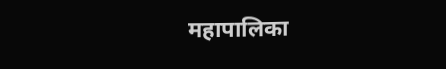महापालिका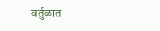वर्तुळात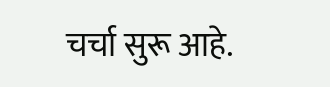चर्चा सुरू आहे.